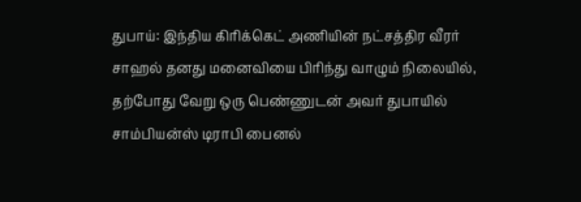துபாய்: இந்திய கிரிக்கெட் அணியின் நட்சத்திர வீரர் சாஹல் தனது மனைவியை பிரிந்து வாழும் நிலையில், தற்போது வேறு ஒரு பெண்ணுடன் அவர் துபாயில் சாம்பியன்ஸ் டிராபி பைனல்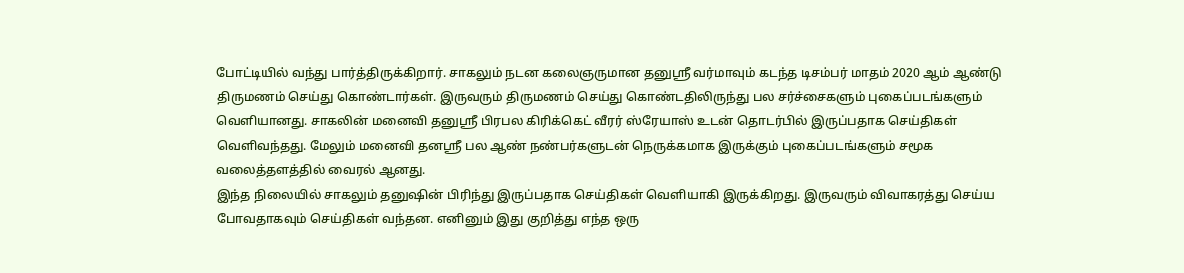போட்டியில் வந்து பார்த்திருக்கிறார். சாகலும் நடன கலைஞருமான தனுஸ்ரீ வர்மாவும் கடந்த டிசம்பர் மாதம் 2020 ஆம் ஆண்டு திருமணம் செய்து கொண்டார்கள். இருவரும் திருமணம் செய்து கொண்டதிலிருந்து பல சர்ச்சைகளும் புகைப்படங்களும் வெளியானது. சாகலின் மனைவி தனுஸ்ரீ பிரபல கிரிக்கெட் வீரர் ஸ்ரேயாஸ் உடன் தொடர்பில் இருப்பதாக செய்திகள் வெளிவந்தது. மேலும் மனைவி தனஸ்ரீ பல ஆண் நண்பர்களுடன் நெருக்கமாக இருக்கும் புகைப்படங்களும் சமூக வலைத்தளத்தில் வைரல் ஆனது.
இந்த நிலையில் சாகலும் தனுஷின் பிரிந்து இருப்பதாக செய்திகள் வெளியாகி இருக்கிறது. இருவரும் விவாகரத்து செய்ய போவதாகவும் செய்திகள் வந்தன. எனினும் இது குறித்து எந்த ஒரு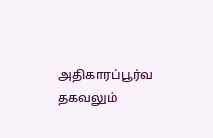அதிகாரப்பூர்வ தகவலும்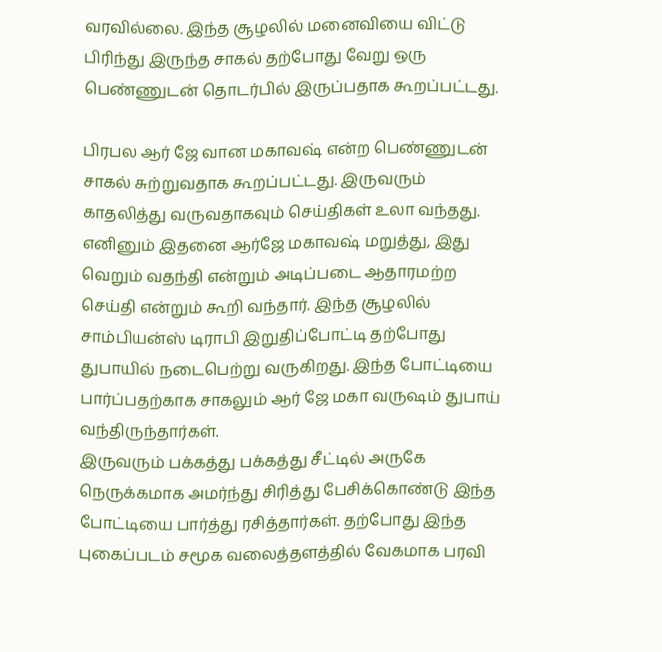வரவில்லை. இந்த சூழலில் மனைவியை விட்டு பிரிந்து இருந்த சாகல் தற்போது வேறு ஒரு பெண்ணுடன் தொடர்பில் இருப்பதாக கூறப்பட்டது.

பிரபல ஆர் ஜே வான மகாவஷ் என்ற பெண்ணுடன் சாகல் சுற்றுவதாக கூறப்பட்டது. இருவரும் காதலித்து வருவதாகவும் செய்திகள் உலா வந்தது. எனினும் இதனை ஆர்ஜே மகாவஷ் மறுத்து, இது வெறும் வதந்தி என்றும் அடிப்படை ஆதாரமற்ற செய்தி என்றும் கூறி வந்தார். இந்த சூழலில் சாம்பியன்ஸ் டிராபி இறுதிப்போட்டி தற்போது துபாயில் நடைபெற்று வருகிறது. இந்த போட்டியை பார்ப்பதற்காக சாகலும் ஆர் ஜே மகா வருஷம் துபாய் வந்திருந்தார்கள்.
இருவரும் பக்கத்து பக்கத்து சீட்டில் அருகே நெருக்கமாக அமர்ந்து சிரித்து பேசிக்கொண்டு இந்த போட்டியை பார்த்து ரசித்தார்கள். தற்போது இந்த புகைப்படம் சமூக வலைத்தளத்தில் வேகமாக பரவி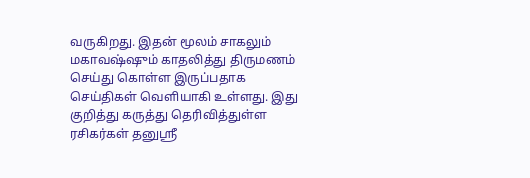வருகிறது. இதன் மூலம் சாகலும் மகாவஷ்ஷும் காதலித்து திருமணம் செய்து கொள்ள இருப்பதாக செய்திகள் வெளியாகி உள்ளது. இது குறித்து கருத்து தெரிவித்துள்ள ரசிகர்கள் தனுஸ்ரீ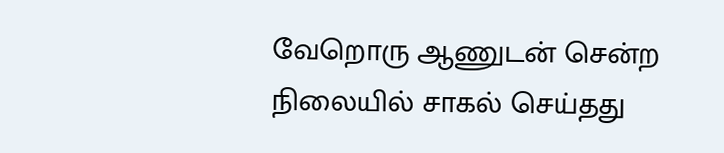வேறொரு ஆணுடன் சென்ற நிலையில் சாகல் செய்தது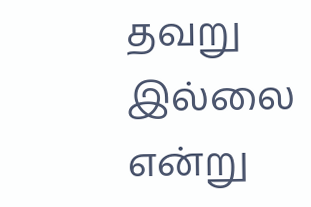தவறு இல்லை என்று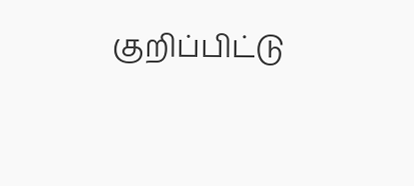குறிப்பிட்டு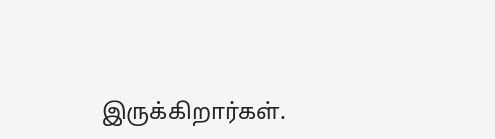இருக்கிறார்கள்.